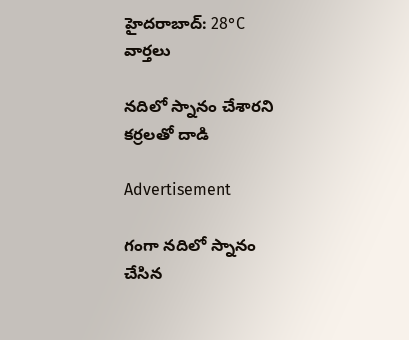హైదరాబాద్: 28°C
వార్తలు

నదిలో స్నానం చేశారని కర్రలతో దాడి

Advertisement

గంగా నదిలో స్నానం చేసిన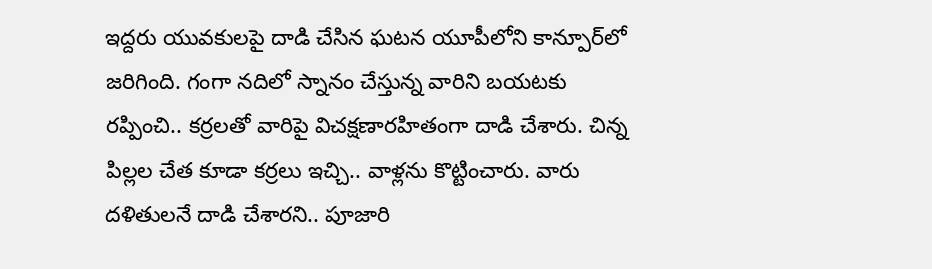ఇద్దరు యువకులపై దాడి చేసిన ఘటన యూపీలోని కాన్పూర్‌లో జరిగింది. గంగా నదిలో స్నానం చేస్తున్న వారిని బయటకు రప్పించి.. కర్రలతో వారిపై విచక్షణారహితంగా దాడి చేశారు. చిన్న పిల్లల చేత కూడా కర్రలు ఇచ్చి.. వాళ్లను కొట్టించారు. వారు దళితులనే దాడి చేశారని.. పూజారి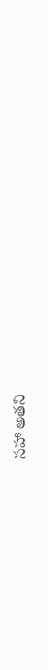సహా అతని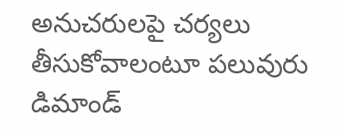అనుచరులపై చర్యలు తీసుకోవాలంటూ పలువురు డిమాండ్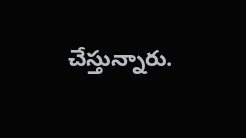చేస్తున్నారు.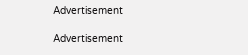Advertisement

Advertisement